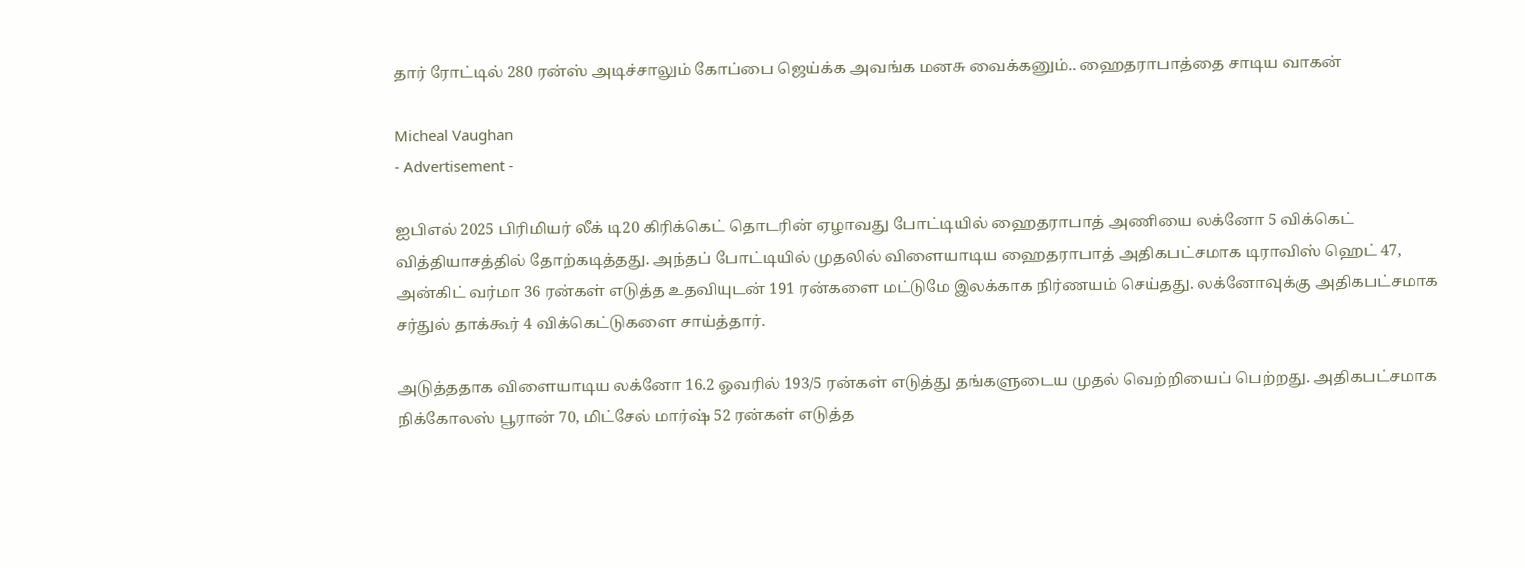தார் ரோட்டில் 280 ரன்ஸ் அடிச்சாலும் கோப்பை ஜெய்க்க அவங்க மனசு வைக்கனும்.. ஹைதராபாத்தை சாடிய வாகன்

Micheal Vaughan
- Advertisement -

ஐபிஎல் 2025 பிரிமியர் லீக் டி20 கிரிக்கெட் தொடரின் ஏழாவது போட்டியில் ஹைதராபாத் அணியை லக்னோ 5 விக்கெட் வித்தியாசத்தில் தோற்கடித்தது. அந்தப் போட்டியில் முதலில் விளையாடிய ஹைதராபாத் அதிகபட்சமாக டிராவிஸ் ஹெட் 47, அன்கிட் வர்மா 36 ரன்கள் எடுத்த உதவியுடன் 191 ரன்களை மட்டுமே இலக்காக நிர்ணயம் செய்தது. லக்னோவுக்கு அதிகபட்சமாக சர்துல் தாக்கூர் 4 விக்கெட்டுகளை சாய்த்தார்.

அடுத்ததாக விளையாடிய லக்னோ 16.2 ஓவரில் 193/5 ரன்கள் எடுத்து தங்களுடைய முதல் வெற்றியைப் பெற்றது. அதிகபட்சமாக நிக்கோலஸ் பூரான் 70, மிட்சேல் மார்ஷ் 52 ரன்கள் எடுத்த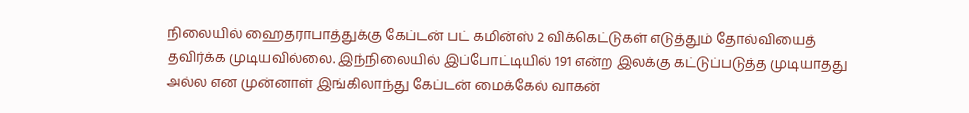நிலையில் ஹைதராபாத்துக்கு கேப்டன் பட் கமின்ஸ் 2 விக்கெட்டுகள் எடுத்தும் தோல்வியைத் தவிர்க்க முடியவில்லை. இந்நிலையில் இப்போட்டியில் 191 என்ற இலக்கு கட்டுப்படுத்த முடியாதது அல்ல என முன்னாள் இங்கிலாந்து கேப்டன் மைக்கேல் வாகன்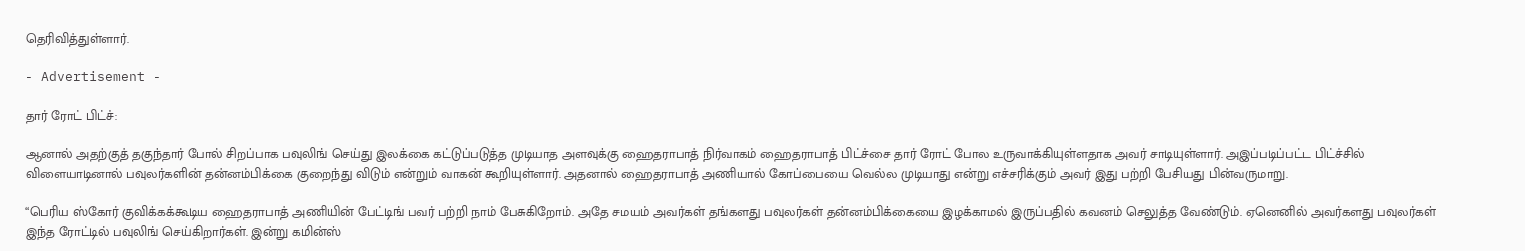தெரிவித்துள்ளார்.

- Advertisement -

தார் ரோட் பிட்ச்:

ஆனால் அதற்குத் தகுந்தார் போல் சிறப்பாக பவுலிங் செய்து இலக்கை கட்டுப்படுத்த முடியாத அளவுக்கு ஹைதராபாத் நிர்வாகம் ஹைதராபாத் பிட்ச்சை தார் ரோட் போல உருவாக்கியுள்ளதாக அவர் சாடியுள்ளார். அஇப்படிப்பட்ட பிட்ச்சில் விளையாடினால் பவுலர்களின் தன்னம்பிக்கை குறைந்து விடும் என்றும் வாகன் கூறியுள்ளார். அதனால் ஹைதராபாத் அணியால் கோப்பையை வெல்ல முடியாது என்று எச்சரிக்கும் அவர் இது பற்றி பேசியது பின்வருமாறு.

“பெரிய ஸ்கோர் குவிக்கக்கூடிய ஹைதராபாத் அணியின் பேட்டிங் பவர் பற்றி நாம் பேசுகிறோம். அதே சமயம் அவர்கள் தங்களது பவுலர்கள் தன்னம்பிக்கையை இழக்காமல் இருப்பதில் கவனம் செலுத்த வேண்டும். ஏனெனில் அவர்களது பவுலர்கள் இந்த ரோட்டில் பவுலிங் செய்கிறார்கள். இன்று கமின்ஸ்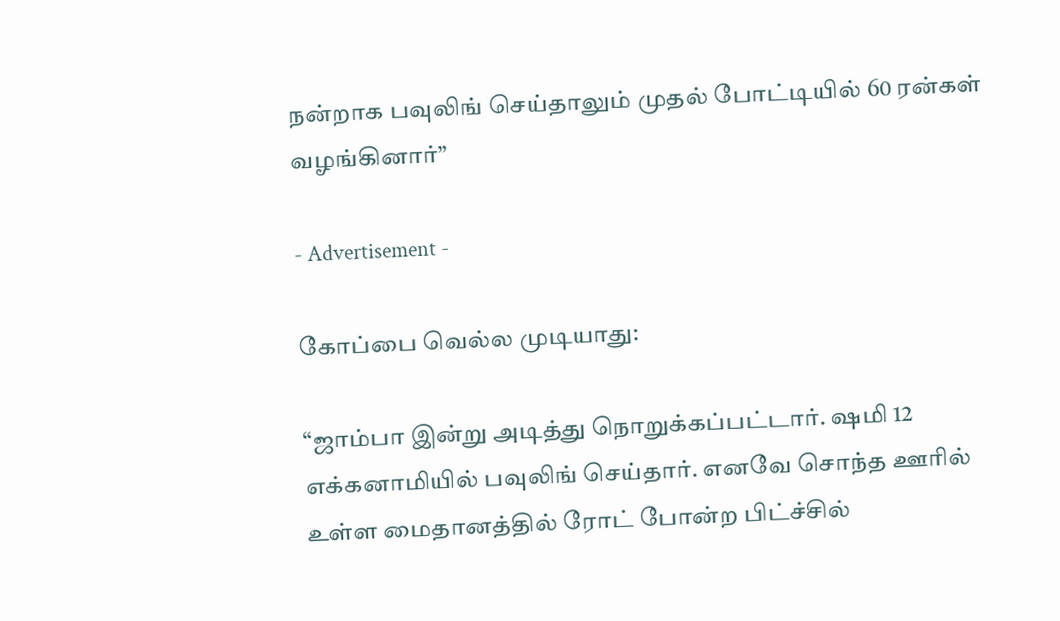நன்றாக பவுலிங் செய்தாலும் முதல் போட்டியில் 60 ரன்கள் வழங்கினார்”

- Advertisement -

கோப்பை வெல்ல முடியாது:

“ஜாம்பா இன்று அடித்து நொறுக்கப்பட்டார். ஷமி 12 எக்கனாமியில் பவுலிங் செய்தார். எனவே சொந்த ஊரில் உள்ள மைதானத்தில் ரோட் போன்ற பிட்ச்சில்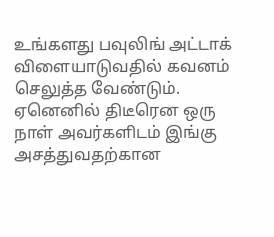உங்களது பவுலிங் அட்டாக் விளையாடுவதில் கவனம் செலுத்த வேண்டும். ஏனெனில் திடீரென ஒரு நாள் அவர்களிடம் இங்கு அசத்துவதற்கான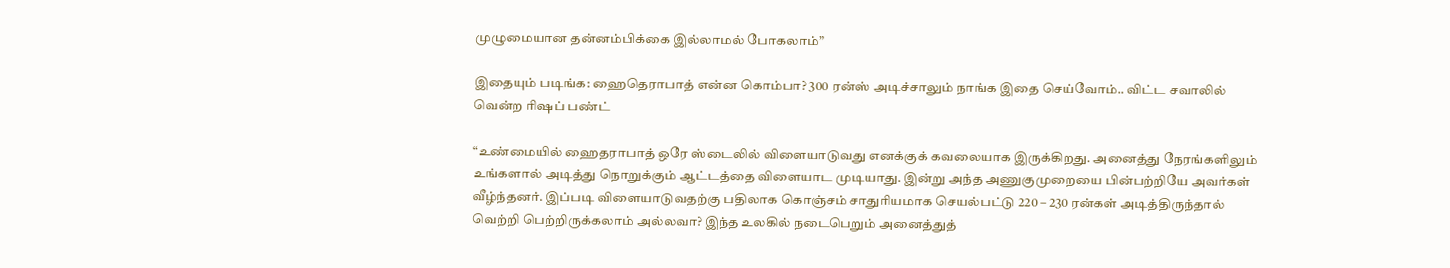முழுமையான தன்னம்பிக்கை இல்லாமல் போகலாம்”

இதையும் படிங்க: ஹைதெராபாத் என்ன கொம்பா? 300 ரன்ஸ் அடிச்சாலும் நாங்க இதை செய்வோம்.. விட்ட சவாலில் வென்ற ரிஷப் பண்ட்

“உண்மையில் ஹைதராபாத் ஒரே ஸ்டைலில் விளையாடுவது எனக்குக் கவலையாக இருக்கிறது. அனைத்து நேரங்களிலும் உங்களால் அடித்து நொறுக்கும் ஆட்டத்தை விளையாட முடியாது. இன்று அந்த அணுகுமுறையை பின்பற்றியே அவர்கள் வீழ்ந்தனர். இப்படி விளையாடுவதற்கு பதிலாக கொஞ்சம் சாதுரியமாக செயல்பட்டு 220 – 230 ரன்கள் அடித்திருந்தால் வெற்றி பெற்றிருக்கலாம் அல்லவா? இந்த உலகில் நடைபெறும் அனைத்துத்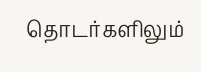தொடர்களிலும்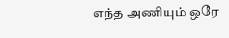எந்த அணியும் ஒரே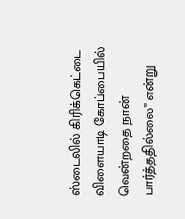ஸ்டைலில் கிரிக்கெட்டை விளையாடி கோப்பையில் வென்றதை நான் பார்த்ததில்லை” என்று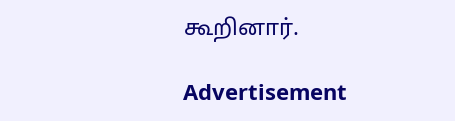கூறினார்.

Advertisement